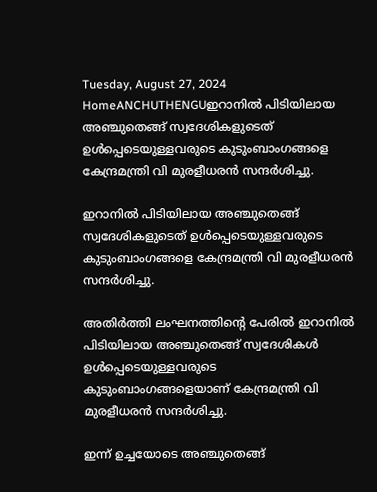Tuesday, August 27, 2024
HomeANCHUTHENGUഇറാനിൽ പിടിയിലായ അഞ്ചുതെങ്ങ് സ്വദേശികളുടെത് ഉൾപ്പെടെയുള്ളവരുടെ കുടുംബാംഗങ്ങളെ കേന്ദ്രമന്ത്രി വി മുരളീധരൻ സന്ദർശിച്ചു.

ഇറാനിൽ പിടിയിലായ അഞ്ചുതെങ്ങ് സ്വദേശികളുടെത് ഉൾപ്പെടെയുള്ളവരുടെ കുടുംബാംഗങ്ങളെ കേന്ദ്രമന്ത്രി വി മുരളീധരൻ സന്ദർശിച്ചു.

അതിർത്തി ലംഘനത്തിന്റെ പേരിൽ ഇറാനിൽ പിടിയിലായ അഞ്ചുതെങ്ങ് സ്വദേശികൾ ഉൾപ്പെടെയുള്ളവരുടെ കുടുംബാംഗങ്ങളെയാണ് കേന്ദ്രമന്ത്രി വി മുരളീധരൻ സന്ദർശിച്ചു.

ഇന്ന് ഉച്ചയോടെ അഞ്ചുതെങ്ങ്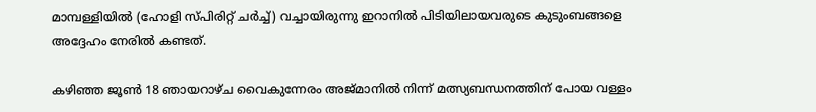മാമ്പള്ളിയിൽ (ഹോളി സ്പിരിറ്റ്‌ ചർച്ച്) വച്ചായിരുന്നു ഇറാനിൽ പിടിയിലായവരുടെ കുടുംബങ്ങളെ അദ്ദേഹം നേരിൽ കണ്ടത്.

കഴിഞ്ഞ ജൂൺ 18 ഞായറാഴ്ച വൈകുന്നേരം അജ്മാനിൽ നിന്ന് മത്സ്യബന്ധനത്തിന് പോയ വള്ളം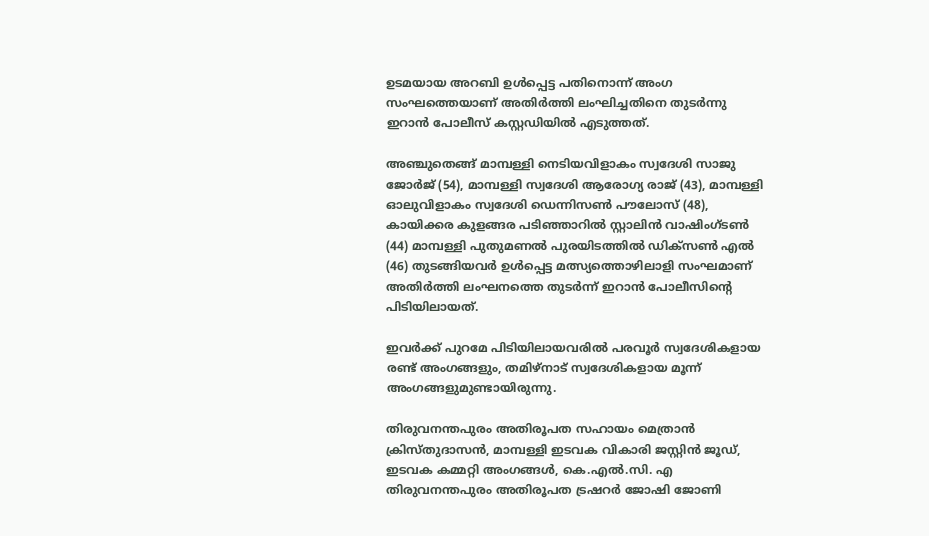ഉടമയായ അറബി ഉൾപ്പെട്ട പതിനൊന്ന് അംഗ സംഘത്തെയാണ് അതിർത്തി ലംഘിച്ചതിനെ തുടർന്നു ഇറാൻ പോലീസ് കസ്റ്റഡിയിൽ എടുത്തത്.

അഞ്ചുതെങ്ങ് മാമ്പള്ളി നെടിയവിളാകം സ്വദേശി സാജു ജോർജ് (54), മാമ്പള്ളി സ്വദേശി ആരോഗ്യ രാജ് (43), മാമ്പള്ളി ഓലുവിളാകം സ്വദേശി ഡെന്നിസൺ പൗലോസ് (48), കായിക്കര കുളങ്ങര പടിഞ്ഞാറിൽ സ്റ്റാലിൻ വാഷിംഗ്ടൺ (44) മാമ്പള്ളി പുതുമണൽ പുരയിടത്തിൽ ഡിക്സൺ എൽ (46) തുടങ്ങിയവർ ഉൾപ്പെട്ട മത്സ്യത്തൊഴിലാളി സംഘമാണ് അതിർത്തി ലംഘനത്തെ തുടർന്ന് ഇറാൻ പോലീസിന്റെ പിടിയിലായത്.

ഇവർക്ക് പുറമേ പിടിയിലായവരിൽ പരവൂർ സ്വദേശികളായ രണ്ട് അംഗങ്ങളും, തമിഴ്നാട് സ്വദേശികളായ മൂന്ന് അംഗങ്ങളുമുണ്ടായിരുന്നു.

തിരുവനന്തപുരം അതിരൂപത സഹായം മെത്രാൻ ക്രിസ്തുദാസൻ, മാമ്പള്ളി ഇടവക വികാരി ജസ്റ്റിൻ ജൂഡ്, ഇടവക കമ്മറ്റി അംഗങ്ങൾ, കെ.എൽ.സി. എ തിരുവനന്തപുരം അതിരൂപത ട്രഷറർ ജോഷി ജോണി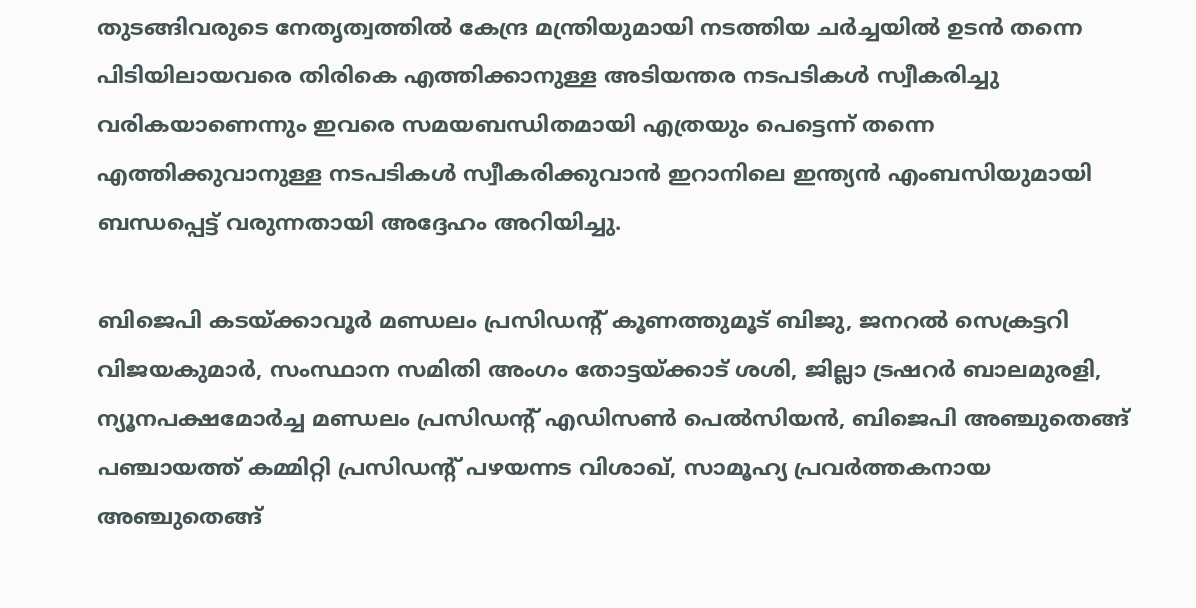തുടങ്ങിവരുടെ നേതൃത്വത്തിൽ കേന്ദ്ര മന്ത്രിയുമായി നടത്തിയ ചർച്ചയിൽ ഉടൻ തന്നെ പിടിയിലായവരെ തിരികെ എത്തിക്കാനുള്ള അടിയന്തര നടപടികൾ സ്വീകരിച്ചു വരികയാണെന്നും ഇവരെ സമയബന്ധിതമായി എത്രയും പെട്ടെന്ന് തന്നെ എത്തിക്കുവാനുള്ള നടപടികൾ സ്വീകരിക്കുവാൻ ഇറാനിലെ ഇന്ത്യൻ എംബസിയുമായി ബന്ധപ്പെട്ട് വരുന്നതായി അദ്ദേഹം അറിയിച്ചു.

ബിജെപി കടയ്ക്കാവൂർ മണ്ഡലം പ്രസിഡന്റ് കൂണത്തുമൂട് ബിജു, ജനറൽ സെക്രട്ടറി വിജയകുമാർ, സംസ്ഥാന സമിതി അംഗം തോട്ടയ്ക്കാട് ശശി, ജില്ലാ ട്രഷറർ ബാലമുരളി, ന്യൂനപക്ഷമോർച്ച മണ്ഡലം പ്രസിഡന്റ് എഡിസൺ പെൽസിയൻ, ബിജെപി അഞ്ചുതെങ്ങ് പഞ്ചായത്ത് കമ്മിറ്റി പ്രസിഡന്റ് പഴയന്നട വിശാഖ്, സാമൂഹ്യ പ്രവർത്തകനായ അഞ്ചുതെങ്ങ്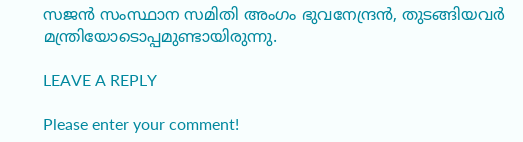സജൻ സംസ്ഥാന സമിതി അംഗം ഭുവനേന്ദ്രൻ, തുടങ്ങിയവർ മന്ത്രിയോടൊപ്പമുണ്ടായിരുന്നു.

LEAVE A REPLY

Please enter your comment!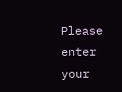Please enter your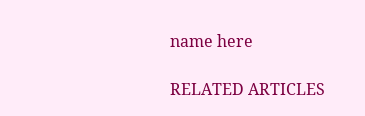name here

RELATED ARTICLES